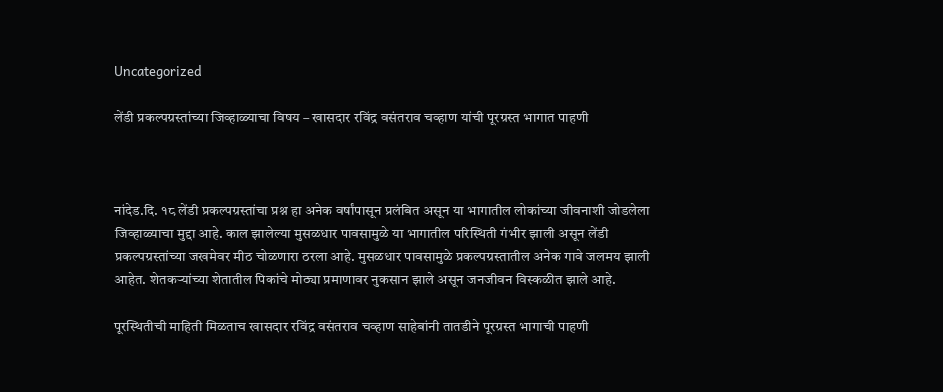Uncategorized

लेंडी प्रकल्पग्रस्तांच्या जिव्हाळ्याचा विषय – खासदार रविंद्र वसंतराव चव्हाण यांची पूरग्रस्त भागात पाहणी



नांदेड.दि. १८ लेंडी प्रकल्पग्रस्तांचा प्रश्न हा अनेक वर्षांपासून प्रलंबित असून या भागातील लोकांच्या जीवनाशी जोडलेला जिव्हाळ्याचा मुद्दा आहे. काल झालेल्या मुसळधार पावसामुळे या भागातील परिस्थिती गंभीर झाली असून लेंडी प्रकल्पग्रस्तांच्या जखमेवर मीठ चोळणारा ठरला आहे. मुसळधार पावसामुळे प्रकल्पग्रस्तातील अनेक गावे जलमय झाली आहेत. शेतकऱ्यांच्या शेतातील पिकांचे मोठ्या प्रमाणावर नुकसान झाले असून जनजीवन विस्कळीत झाले आहे.

पूरस्थितीची माहिती मिळताच खासदार रविंद्र वसंतराव चव्हाण साहेबांनी तातडीने पूरग्रस्त भागाची पाहणी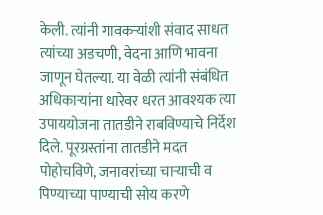केली. त्यांनी गावकऱ्यांशी संवाद साधत त्यांच्या अडचणी, वेदना आणि भावना जाणून घेतल्या. या वेळी त्यांनी संबंधित अधिकाऱ्यांना धारेवर धरत आवश्यक त्या उपाययोजना तातडीने राबविण्याचे निर्देश दिले. पूरग्रस्तांना तातडीने मदत पोहोचविणे, जनावरांच्या चाऱ्याची व पिण्याच्या पाण्याची सोय करणे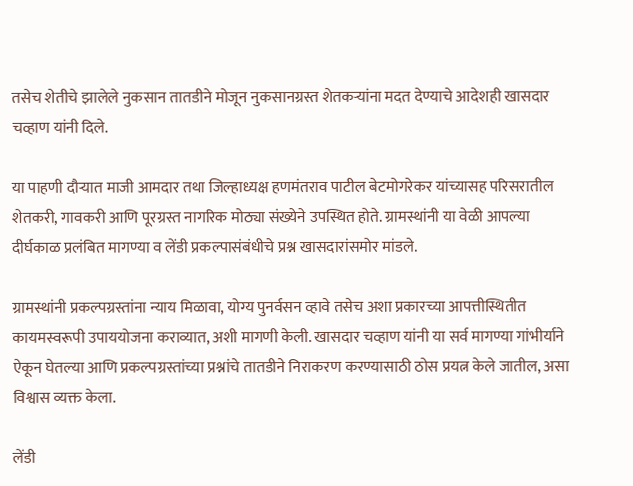तसेच शेतीचे झालेले नुकसान तातडीने मोजून नुकसानग्रस्त शेतकऱ्यांना मदत देण्याचे आदेशही खासदार चव्हाण यांनी दिले.

या पाहणी दौऱ्यात माजी आमदार तथा जिल्हाध्यक्ष हणमंतराव पाटील बेटमोगरेकर यांच्यासह परिसरातील शेतकरी, गावकरी आणि पूरग्रस्त नागरिक मोठ्या संख्येने उपस्थित होते. ग्रामस्थांनी या वेळी आपल्या दीर्घकाळ प्रलंबित मागण्या व लेंडी प्रकल्पासंबंधीचे प्रश्न खासदारांसमोर मांडले.

ग्रामस्थांनी प्रकल्पग्रस्तांना न्याय मिळावा, योग्य पुनर्वसन व्हावे तसेच अशा प्रकारच्या आपत्तीस्थितीत कायमस्वरूपी उपाययोजना कराव्यात, अशी मागणी केली. खासदार चव्हाण यांनी या सर्व मागण्या गांभीर्याने ऐकून घेतल्या आणि प्रकल्पग्रस्तांच्या प्रश्नांचे तातडीने निराकरण करण्यासाठी ठोस प्रयत्न केले जातील, असा विश्वास व्यक्त केला.

लेंडी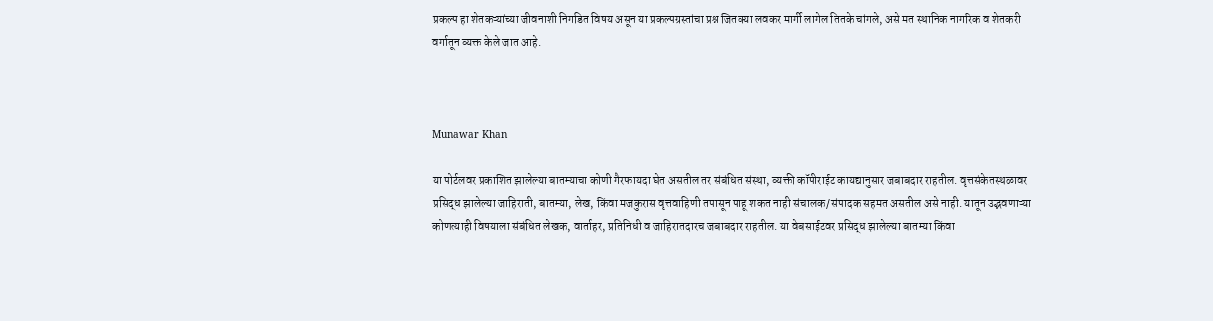प्रकल्प हा शेतकऱ्यांच्या जीवनाशी निगडित विषय असून या प्रकल्पग्रस्तांचा प्रश्न जितक्या लवकर मार्गी लागेल तितके चांगले, असे मत स्थानिक नागरिक व शेतकरी वर्गातून व्यक्त केले जात आहे.



Munawar Khan

या पोर्टलवर प्रकाशित झालेल्या बातम्याचा कोणी गैरफायदा घेत असतील तर संबंधित संस्था, व्यक्ती कॉपीराईट कायद्यानुसार जबाबदार राहतील. वृत्तसंकेतस्थळावर प्रसिद्ध झालेल्या जाहिराती, बातम्या, लेख, किंवा मजकुरास वृत्तवाहिणी तपासून पाहू शकत नाही संचालक/संपादक सहमत असतील असे नाही. यातून उद्भवणाऱ्या कोणत्याही विषयाला संबंधित लेखक, वार्ताहर, प्रतिनिधी व जाहिरातदारच जबाबदार राहतील. या वेबसाईटवर प्रसिद्ध झालेल्या बातम्या किंवा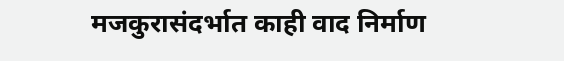मजकुरासंदर्भात काही वाद निर्माण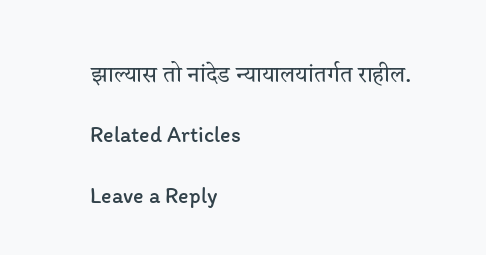झाल्यास तो नांदेड न्यायालयांतर्गत राहील.

Related Articles

Leave a Reply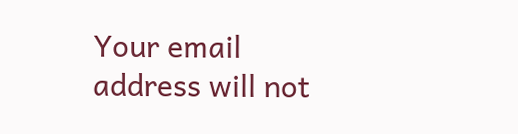Your email address will not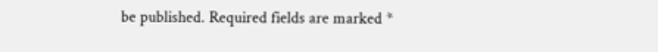be published. Required fields are marked *